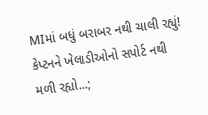MIમાં બધું બરાબર નથી ચાલી રહ્યું! કેપ્ટનને ખેલાડીઓનો સપોર્ટ નથી મળી રહ્યો...;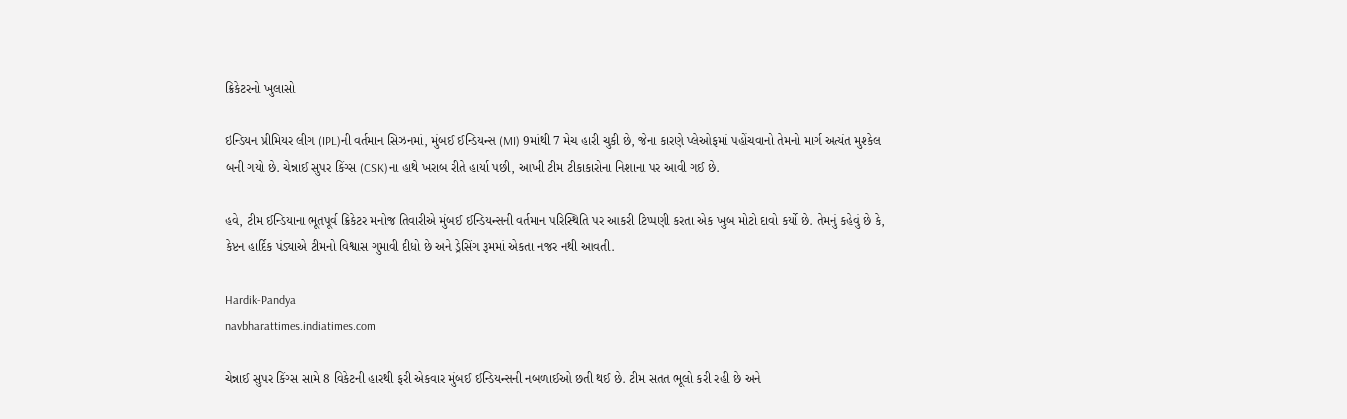ક્રિકેટરનો ખુલાસો

ઇન્ડિયન પ્રીમિયર લીગ (IPL)ની વર્તમાન સિઝનમાં, મુંબઈ ઈન્ડિયન્સ (MI) 9માંથી 7 મેચ હારી ચુકી છે, જેના કારણે પ્લેઓફમાં પહોંચવાનો તેમનો માર્ગ અત્યંત મુશ્કેલ બની ગયો છે. ચેન્નાઈ સુપર કિંગ્સ (CSK)ના હાથે ખરાબ રીતે હાર્યા પછી, આખી ટીમ ટીકાકારોના નિશાના પર આવી ગઈ છે.

હવે, ટીમ ઈન્ડિયાના ભૂતપૂર્વ ક્રિકેટર મનોજ તિવારીએ મુંબઈ ઈન્ડિયન્સની વર્તમાન પરિસ્થિતિ પર આકરી ટિપ્પણી કરતા એક ખુબ મોટો દાવો કર્યો છે. તેમનું કહેવું છે કે, કેપ્ટન હાર્દિક પંડ્યાએ ટીમનો વિશ્વાસ ગુમાવી દીધો છે અને ડ્રેસિંગ રૂમમાં એકતા નજર નથી આવતી.

Hardik-Pandya
navbharattimes.indiatimes.com

ચેન્નાઈ સુપર કિંગ્સ સામે 8 વિકેટની હારથી ફરી એકવાર મુંબઈ ઈન્ડિયન્સની નબળાઈઓ છતી થઈ છે. ટીમ સતત ભૂલો કરી રહી છે અને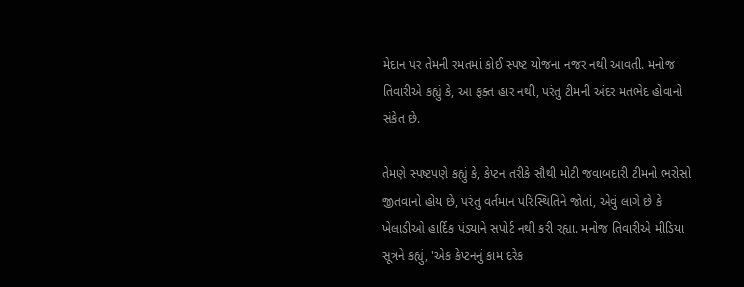મેદાન પર તેમની રમતમાં કોઈ સ્પષ્ટ યોજના નજર નથી આવતી. મનોજ તિવારીએ કહ્યું કે, આ ફક્ત હાર નથી, પરંતુ ટીમની અંદર મતભેદ હોવાનો સંકેત છે.

તેમણે સ્પષ્ટપણે કહ્યું કે, કેપ્ટન તરીકે સૌથી મોટી જવાબદારી ટીમનો ભરોસો જીતવાનો હોય છે, પરંતુ વર્તમાન પરિસ્થિતિને જોતાં, એવું લાગે છે કે ખેલાડીઓ હાર્દિક પંડ્યાને સપોર્ટ નથી કરી રહ્યા. મનોજ તિવારીએ મીડિયા સૂત્રને કહ્યું, 'એક કેપ્ટનનું કામ દરેક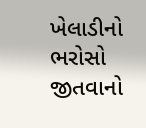ખેલાડીનો ભરોસો જીતવાનો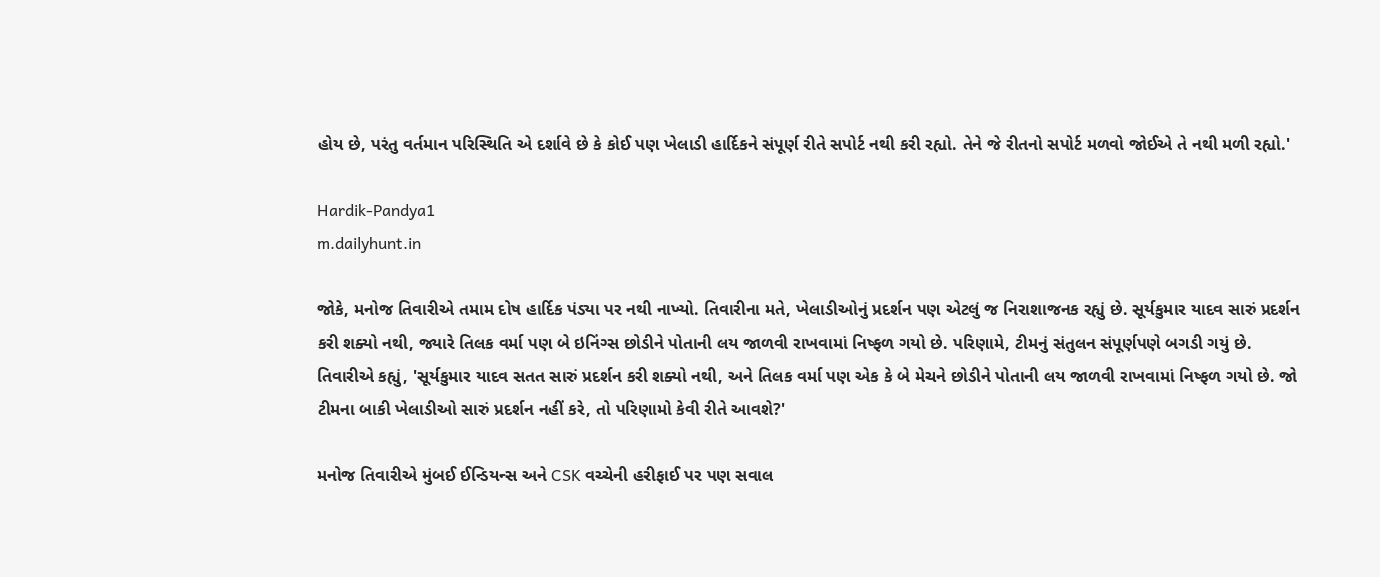હોય છે, પરંતુ વર્તમાન પરિસ્થિતિ એ દર્શાવે છે કે કોઈ પણ ખેલાડી હાર્દિકને સંપૂર્ણ રીતે સપોર્ટ નથી કરી રહ્યો. તેને જે રીતનો સપોર્ટ મળવો જોઈએ તે નથી મળી રહ્યો.'

Hardik-Pandya1
m.dailyhunt.in

જોકે, મનોજ તિવારીએ તમામ દોષ હાર્દિક પંડ્યા પર નથી નાખ્યો. તિવારીના મતે, ખેલાડીઓનું પ્રદર્શન પણ એટલું જ નિરાશાજનક રહ્યું છે. સૂર્યકુમાર યાદવ સારું પ્રદર્શન કરી શક્યો નથી, જ્યારે તિલક વર્મા પણ બે ઇનિંગ્સ છોડીને પોતાની લય જાળવી રાખવામાં નિષ્ફળ ગયો છે. પરિણામે, ટીમનું સંતુલન સંપૂર્ણપણે બગડી ગયું છે. તિવારીએ કહ્યું, 'સૂર્યકુમાર યાદવ સતત સારું પ્રદર્શન કરી શક્યો નથી, અને તિલક વર્મા પણ એક કે બે મેચને છોડીને પોતાની લય જાળવી રાખવામાં નિષ્ફળ ગયો છે. જો ટીમના બાકી ખેલાડીઓ સારું પ્રદર્શન નહીં કરે, તો પરિણામો કેવી રીતે આવશે?'

મનોજ તિવારીએ મુંબઈ ઈન્ડિયન્સ અને CSK વચ્ચેની હરીફાઈ પર પણ સવાલ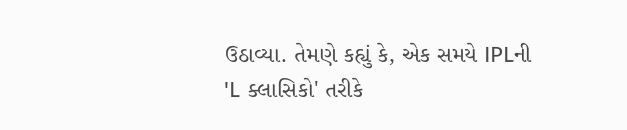ઉઠાવ્યા. તેમણે કહ્યું કે, એક સમયે IPLની 'L ક્લાસિકો' તરીકે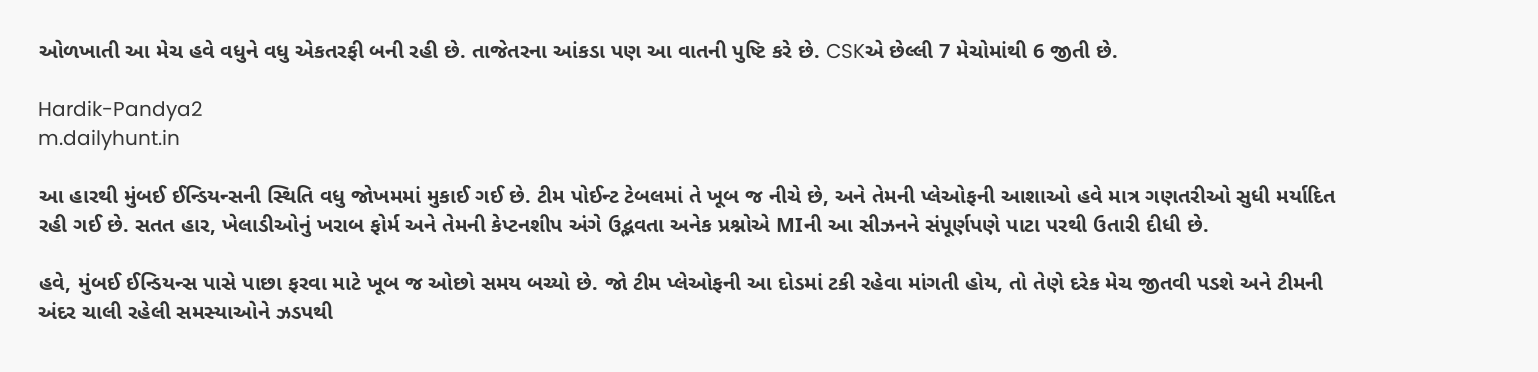ઓળખાતી આ મેચ હવે વધુને વધુ એકતરફી બની રહી છે. તાજેતરના આંકડા પણ આ વાતની પુષ્ટિ કરે છે. CSKએ છેલ્લી 7 મેચોમાંથી 6 જીતી છે.

Hardik-Pandya2
m.dailyhunt.in

આ હારથી મુંબઈ ઈન્ડિયન્સની સ્થિતિ વધુ જોખમમાં મુકાઈ ગઈ છે. ટીમ પોઈન્ટ ટેબલમાં તે ખૂબ જ નીચે છે, અને તેમની પ્લેઓફની આશાઓ હવે માત્ર ગણતરીઓ સુધી મર્યાદિત રહી ગઈ છે. સતત હાર, ખેલાડીઓનું ખરાબ ફોર્મ અને તેમની કેપ્ટનશીપ અંગે ઉદ્ભવતા અનેક પ્રશ્નોએ MIની આ સીઝનને સંપૂર્ણપણે પાટા પરથી ઉતારી દીધી છે.

હવે, મુંબઈ ઈન્ડિયન્સ પાસે પાછા ફરવા માટે ખૂબ જ ઓછો સમય બચ્યો છે. જો ટીમ પ્લેઓફની આ દોડમાં ટકી રહેવા માંગતી હોય, તો તેણે દરેક મેચ જીતવી પડશે અને ટીમની અંદર ચાલી રહેલી સમસ્યાઓને ઝડપથી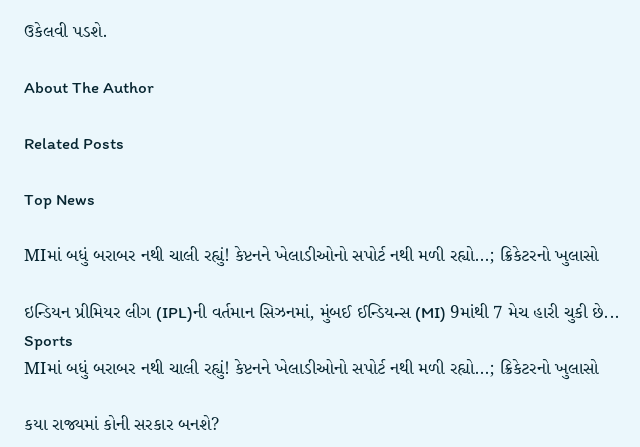ઉકેલવી પડશે.

About The Author

Related Posts

Top News

MIમાં બધું બરાબર નથી ચાલી રહ્યું! કેપ્ટનને ખેલાડીઓનો સપોર્ટ નથી મળી રહ્યો...; ક્રિકેટરનો ખુલાસો

ઇન્ડિયન પ્રીમિયર લીગ (IPL)ની વર્તમાન સિઝનમાં, મુંબઈ ઈન્ડિયન્સ (MI) 9માંથી 7 મેચ હારી ચુકી છે...
Sports
MIમાં બધું બરાબર નથી ચાલી રહ્યું! કેપ્ટનને ખેલાડીઓનો સપોર્ટ નથી મળી રહ્યો...; ક્રિકેટરનો ખુલાસો

કયા રાજ્યમાં કોની સરકાર બનશે?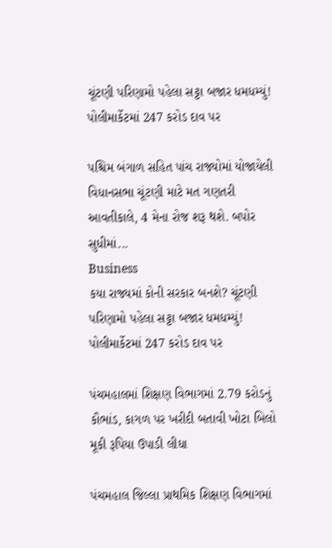ચૂંટણી પરિણામો પહેલા સટ્ટા બજાર ધમધમ્યું! પોલીમાર્કેટમાં 247 કરોડ દાવ પર

પશ્ચિમ બંગાળ સહિત પાંચ રાજ્યોમાં યોજાયેલી વિધાનસભા ચૂંટણી માટે મત ગણતરી આવતીકાલે, 4 મેના રોજ શરૂ થશે. બપોર સુધીમાં...
Business
કયા રાજ્યમાં કોની સરકાર બનશે? ચૂંટણી પરિણામો પહેલા સટ્ટા બજાર ધમધમ્યું! પોલીમાર્કેટમાં 247 કરોડ દાવ પર

પંચમહાલમાં શિક્ષણ વિભાગમાં 2.79 કરોડનું કૌભાંડ, કાગળ પર ખરીદી બતાવી ખોટા બિલો મૂકી રૂપિયા ઉપાડી લીધા

પંચમહાલ જિલ્લા પ્રાથમિક શિક્ષણ વિભાગમાં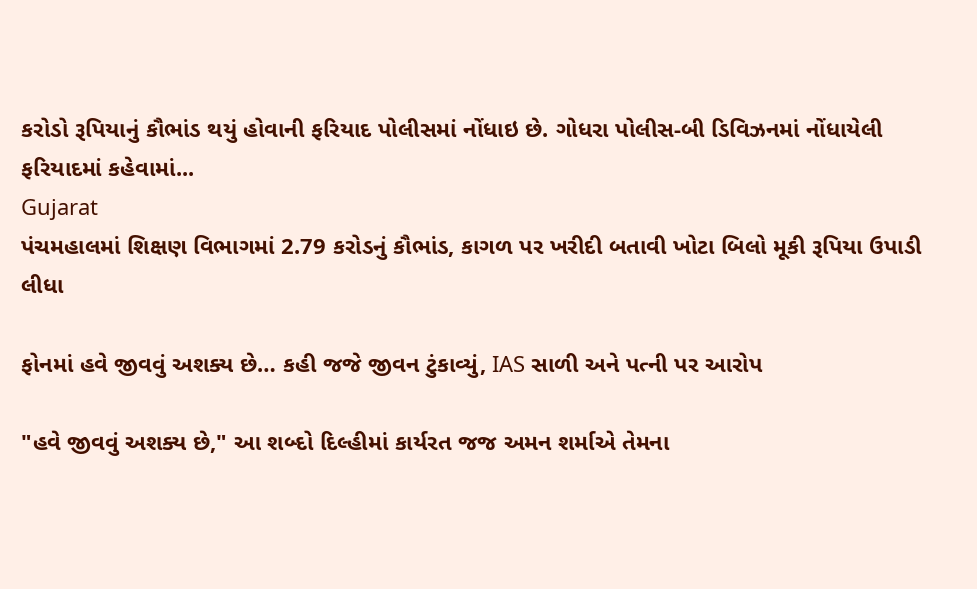કરોડો રૂપિયાનું કૌભાંડ થયું હોવાની ફરિયાદ પોલીસમાં નોંધાઇ છે. ગોધરા પોલીસ-બી ડિવિઝનમાં નોંધાયેલી ફરિયાદમાં કહેવામાં...
Gujarat
પંચમહાલમાં શિક્ષણ વિભાગમાં 2.79 કરોડનું કૌભાંડ, કાગળ પર ખરીદી બતાવી ખોટા બિલો મૂકી રૂપિયા ઉપાડી લીધા

ફોનમાં હવે જીવવું અશક્ય છે… કહી જજે જીવન ટુંકાવ્યું, IAS સાળી અને પત્ની પર આરોપ

"હવે જીવવું અશક્ય છે," આ શબ્દો દિલ્હીમાં કાર્યરત જજ અમન શર્માએ તેમના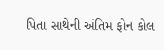પિતા સાથેની અંતિમ ફોન કોલ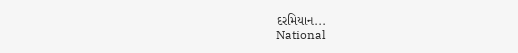દરમિયાન...
National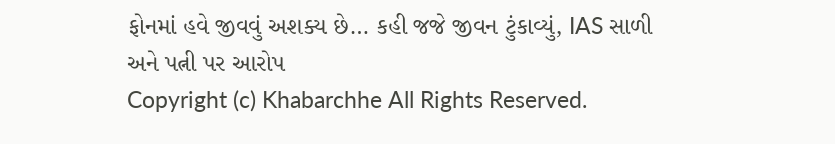ફોનમાં હવે જીવવું અશક્ય છે… કહી જજે જીવન ટુંકાવ્યું, IAS સાળી અને પત્ની પર આરોપ
Copyright (c) Khabarchhe All Rights Reserved.